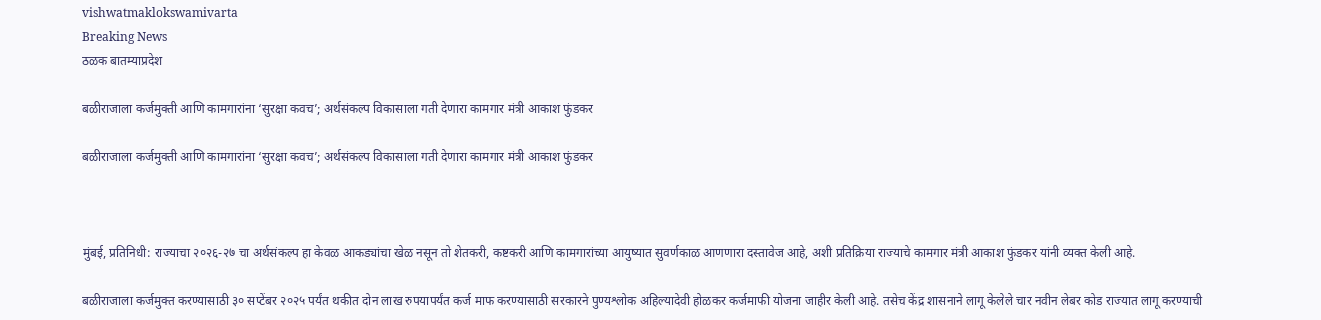vishwatmaklokswamivarta
Breaking News
ठळक बातम्याप्रदेश

बळीराजाला कर्जमुक्ती आणि कामगारांना ‘सुरक्षा कवच’; अर्थसंकल्प विकासाला गती देणारा कामगार मंत्री आकाश फुंडकर

बळीराजाला कर्जमुक्ती आणि कामगारांना ‘सुरक्षा कवच’; अर्थसंकल्प विकासाला गती देणारा कामगार मंत्री आकाश फुंडकर



मुंबई, प्रतिनिधी: राज्याचा २०२६-२७ चा अर्थसंकल्प हा केवळ आकड्यांचा खेळ नसून तो शेतकरी, कष्टकरी आणि कामगारांच्या आयुष्यात सुवर्णकाळ आणणारा दस्तावेज आहे, अशी प्रतिक्रिया राज्याचे कामगार मंत्री आकाश फुंडकर यांनी व्यक्त केली आहे.

बळीराजाला कर्जमुक्त करण्यासाठी ३० सप्टेंबर २०२५ पर्यंत थकीत दोन लाख रुपयापर्यंत कर्ज माफ करण्यासाठी सरकारने पुण्यश्लोक अहिल्यादेवी होळकर कर्जमाफी योजना जाहीर केली आहे. तसेच केंद्र शासनाने लागू केलेले चार नवीन लेबर कोड राज्यात लागू करण्याची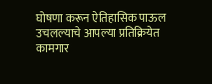घोषणा करून ऐतिहासिक पाऊल उचलल्याचे आपल्या प्रतिक्रियेत कामगार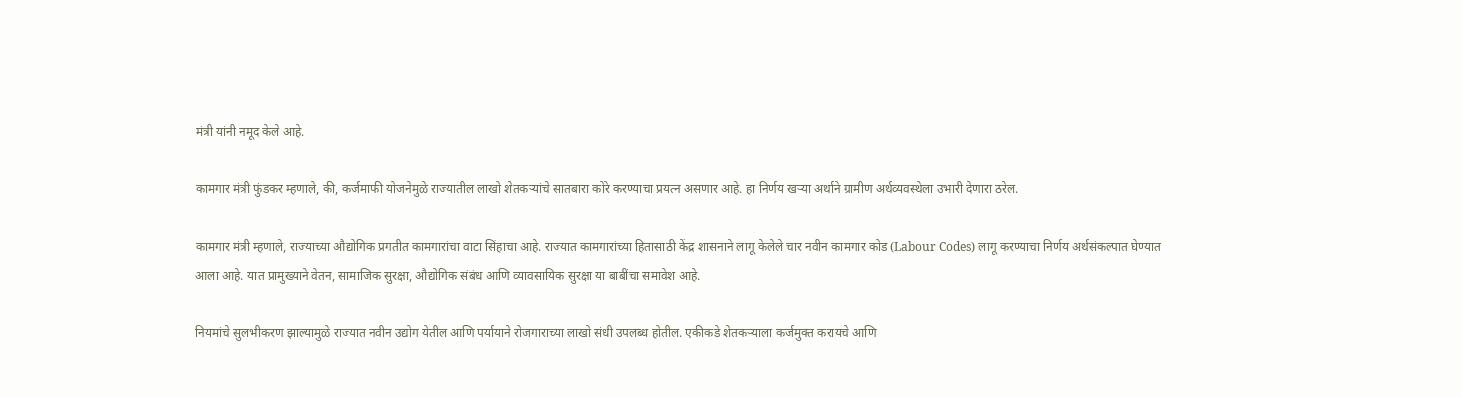मंत्री यांनी नमूद केले आहे.

कामगार मंत्री फुंडकर म्हणाले, की, कर्जमाफी योजनेमुळे राज्यातील लाखो शेतकऱ्यांचे सातबारा कोरे करण्याचा प्रयत्न असणार आहे. हा निर्णय खऱ्या अर्थाने ग्रामीण अर्थव्यवस्थेला उभारी देणारा ठरेल.

कामगार मंत्री म्हणाले, राज्याच्या औद्योगिक प्रगतीत कामगारांचा वाटा सिंहाचा आहे. राज्यात कामगारांच्या हितासाठी केंद्र शासनाने लागू केलेले चार नवीन कामगार कोड (Labour Codes) लागू करण्याचा निर्णय अर्थसंकल्पात घेण्यात आला आहे. यात प्रामुख्याने वेतन, सामाजिक सुरक्षा, औद्योगिक संबंध आणि व्यावसायिक सुरक्षा या बाबींचा समावेश आहे.

नियमांचे सुलभीकरण झाल्यामुळे राज्यात नवीन उद्योग येतील आणि पर्यायाने रोजगाराच्या लाखो संधी उपलब्ध होतील. एकीकडे शेतकऱ्याला कर्जमुक्त करायचे आणि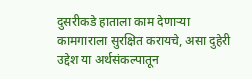दुसरीकडे हाताला काम देणाऱ्या कामगाराला सुरक्षित करायचे, असा दुहेरी उद्देश या अर्थसंकल्पातून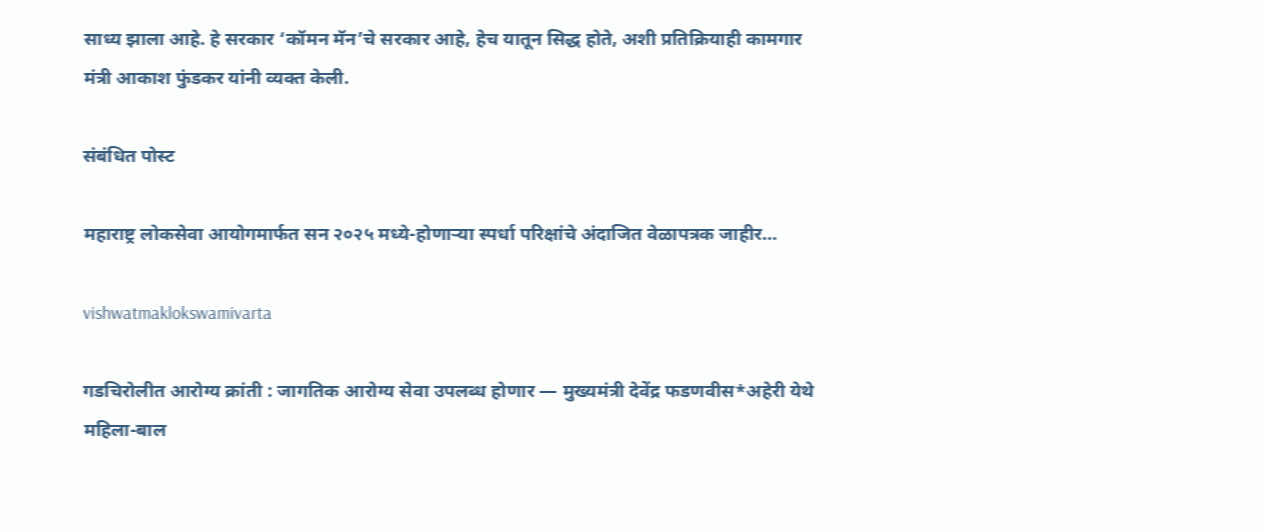साध्य झाला आहे. हे सरकार ‘कॉमन मॅन’चे सरकार आहे, हेच यातून सिद्ध होते, अशी प्रतिक्रियाही कामगार मंत्री आकाश फुंडकर यांनी व्यक्त केली.

संबंधित पोस्ट

महाराष्ट्र लोकसेवा आयोगमार्फत सन २०२५ मध्ये-होणाऱ्या स्पर्धा परिक्षांचे अंदाजित वेळापत्रक जाहीर…

vishwatmaklokswamivarta

गडचिरोलीत आरोग्य क्रांती : जागतिक आरोग्य सेवा उपलब्ध होणार — मुख्यमंत्री देवेंद्र फडणवीस*अहेरी येथे महिला-बाल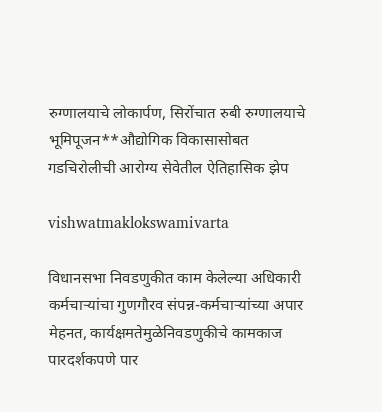रुग्णालयाचे लोकार्पण, सिरोंचात रुबी रुग्णालयाचे भूमिपूजन**औद्योगिक विकासासोबत गडचिरोलीची आरोग्य सेवेतील ऐतिहासिक झेप

vishwatmaklokswamivarta

विधानसभा निवडणुकीत काम केलेल्या अधिकारी कर्मचाऱ्यांचा गुणगौरव संपन्न-कर्मचाऱ्यांच्या अपार मेहनत, कार्यक्षमतेमुळेनिवडणुकीचे कामकाज पारदर्शकपणे पार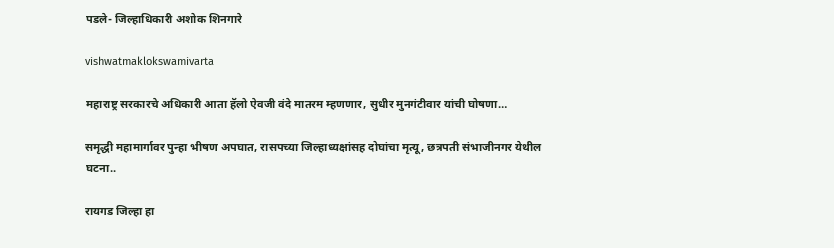पडले- जिल्हाधिकारी अशोक शिनगारे

vishwatmaklokswamivarta

महाराष्ट्र सरकारचे अधिकारी आता हॅलो ऐवजी वंदे मातरम म्हणणार, सुधीर मुनगंटीवार यांची घोषणा…

समृद्धी महामार्गावर पुन्हा भीषण अपघात, रासपच्या जिल्हाध्यक्षांसह दोघांचा मृत्यू, छत्रपती संभाजीनगर येथील घटना..

रायगड जिल्हा हा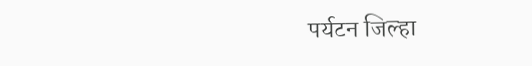पर्यटन जिल्हा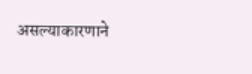असल्याकारणाने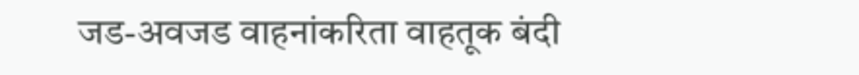जड-अवजड वाहनांकरिता वाहतूक बंदी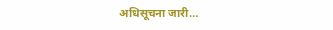अधिसूचना जारी…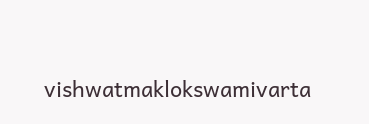vishwatmaklokswamivarta